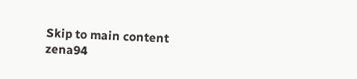Skip to main content
zena94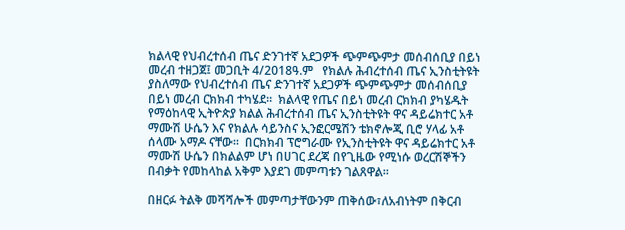ክልላዊ የህብረተሰብ ጤና ድንገተኛ አደጋዎች ጭምጭምታ መሰብሰቢያ በይነ መረብ ተዘጋጀ፤ መጋቢት 4/2018ዓ.ም   የክልሉ ሕብረተሰብ ጤና ኢንስቲትዩት ያስለማው የህብረተሰብ ጤና ድንገተኛ አደጋዎች ጭምጭምታ መሰብሰቢያ በይነ መረብ ርክክብ ተካሄደ።  ክልላዊ የጤና በይነ መረብ ርክክብ ያካሄዱት የማዕከላዊ ኢትዮጵያ ክልል ሕብረተሰብ ጤና ኢንስቲትዩት ዋና ዳይሬክተር አቶ ማሙሽ ሁሴን እና የክልሉ ሳይንስና ኢንፎርሜሽን ቴክኖሎጂ ቢሮ ሃላፊ አቶ ሰላሙ አማዶ ናቸው።  በርክክብ ፕሮግራሙ የኢንስቲትዩት ዋና ዳይሬክተር አቶ ማሙሽ ሁሴን በክልልም ሆነ በሀገር ደረጃ በየጊዜው የሚነሱ ወረርሽኞችን በብቃት የመከላከል አቅም እያደገ መምጣቱን ገልጸዋል።

በዘርፉ ትልቅ መሻሻሎች መምጣታቸውንም ጠቅሰው፣ለአብነትም በቅርብ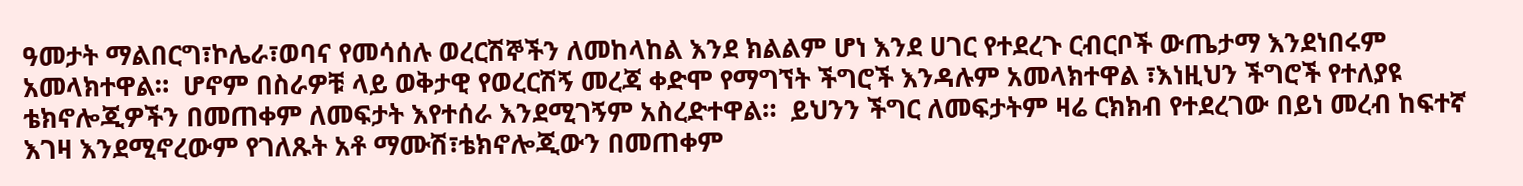ዓመታት ማልበርግ፣ኮሌራ፣ወባና የመሳሰሉ ወረርሽኞችን ለመከላከል እንደ ክልልም ሆነ እንደ ሀገር የተደረጉ ርብርቦች ውጤታማ እንደነበሩም አመላክተዋል።  ሆኖም በስራዎቹ ላይ ወቅታዊ የወረርሽኝ መረጃ ቀድሞ የማግኘት ችግሮች እንዳሉም አመላክተዋል ፣እነዚህን ችግሮች የተለያዩ ቴክኖሎጂዎችን በመጠቀም ለመፍታት እየተሰራ እንደሚገኝም አስረድተዋል።  ይህንን ችግር ለመፍታትም ዛሬ ርክክብ የተደረገው በይነ መረብ ከፍተኛ እገዛ እንደሚኖረውም የገለጹት አቶ ማሙሽ፣ቴክኖሎጂውን በመጠቀም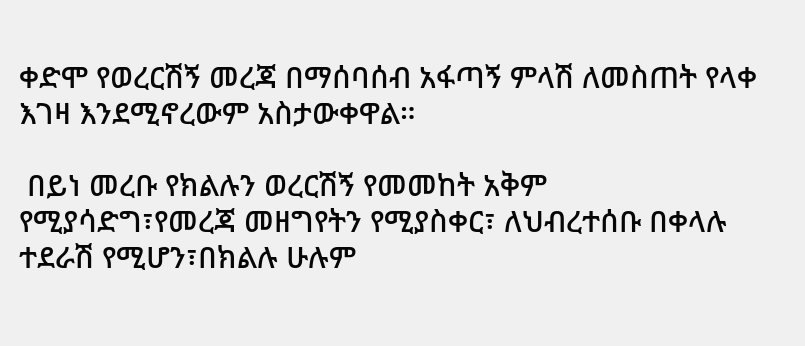ቀድሞ የወረርሽኝ መረጃ በማሰባሰብ አፋጣኝ ምላሽ ለመስጠት የላቀ እገዛ እንደሚኖረውም አስታውቀዋል።

 በይነ መረቡ የክልሉን ወረርሽኝ የመመከት አቅም የሚያሳድግ፣የመረጃ መዘግየትን የሚያስቀር፣ ለህብረተሰቡ በቀላሉ ተደራሽ የሚሆን፣በክልሉ ሁሉም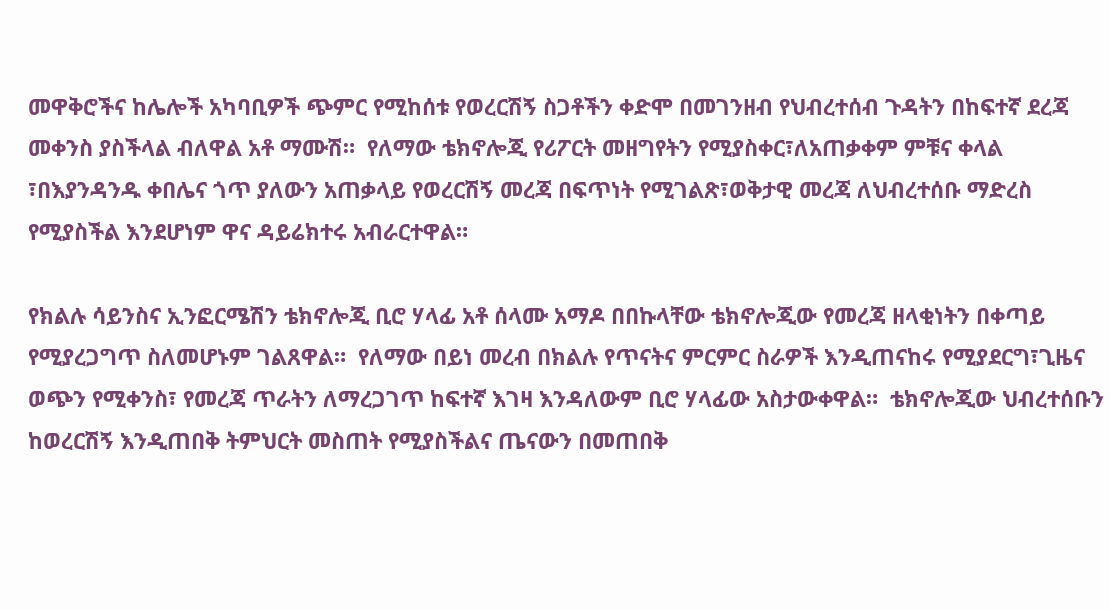መዋቅሮችና ከሌሎች አካባቢዎች ጭምር የሚከሰቱ የወረርሽኝ ስጋቶችን ቀድሞ በመገንዘብ የህብረተሰብ ጉዳትን በከፍተኛ ደረጃ መቀንስ ያስችላል ብለዋል አቶ ማሙሽ።  የለማው ቴክኖሎጂ የሪፖርት መዘግየትን የሚያስቀር፣ለአጠቃቀም ምቹና ቀላል ፣በእያንዳንዱ ቀበሌና ጎጥ ያለውን አጠቃላይ የወረርሽኝ መረጃ በፍጥነት የሚገልጽ፣ወቅታዊ መረጃ ለህብረተሰቡ ማድረስ የሚያስችል እንደሆነም ዋና ዳይሬክተሩ አብራርተዋል።

የክልሉ ሳይንስና ኢንፎርሜሽን ቴክኖሎጂ ቢሮ ሃላፊ አቶ ሰላሙ አማዶ በበኩላቸው ቴክኖሎጂው የመረጃ ዘላቂነትን በቀጣይ የሚያረጋግጥ ስለመሆኑም ገልጸዋል።  የለማው በይነ መረብ በክልሉ የጥናትና ምርምር ስራዎች እንዲጠናከሩ የሚያደርግ፣ጊዜና ወጭን የሚቀንስ፣ የመረጃ ጥራትን ለማረጋገጥ ከፍተኛ እገዛ እንዳለውም ቢሮ ሃላፊው አስታውቀዋል።  ቴክኖሎጂው ህብረተሰቡን ከወረርሽኝ እንዲጠበቅ ትምህርት መስጠት የሚያስችልና ጤናውን በመጠበቅ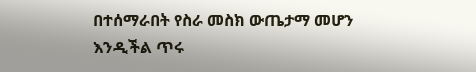በተሰማራበት የስራ መስክ ውጤታማ መሆን እንዲችል ጥሩ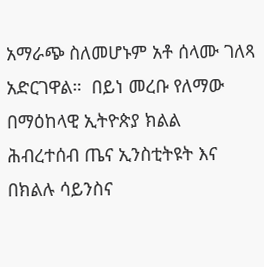አማራጭ ስለመሆኑም አቶ ሰላሙ ገለጻ አድርገዋል።  በይነ መረቡ የለማው በማዕከላዊ ኢትዮጵያ ክልል ሕብረተሰብ ጤና ኢንስቲትዩት እና በክልሉ ሳይንስና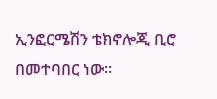ኢንፎርሜሽን ቴክኖሎጂ ቢሮ በመተባበር ነው።